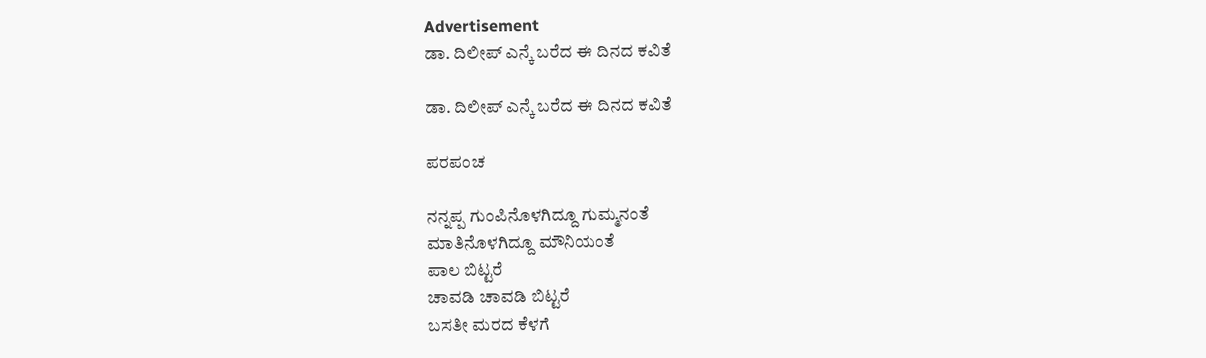Advertisement
ಡಾ. ದಿಲೀಪ್ ಎನ್ಕೆ ಬರೆದ ಈ ದಿನದ ಕವಿತೆ

ಡಾ. ದಿಲೀಪ್ ಎನ್ಕೆ ಬರೆದ ಈ ದಿನದ ಕವಿತೆ

ಪರಪಂಚ

ನನ್ನಪ್ಪ ಗುಂಪಿನೊಳಗಿದ್ದೂ ಗುಮ್ಮನಂತೆ
ಮಾತಿನೊಳಗಿದ್ದೂ ಮೌನಿಯಂತೆ
ಪಾಲ ಬಿಟ್ಟರೆ
ಚಾವಡಿ ಚಾವಡಿ ಬಿಟ್ಟರೆ
ಬಸತೀ ಮರದ ಕೆಳಗೆ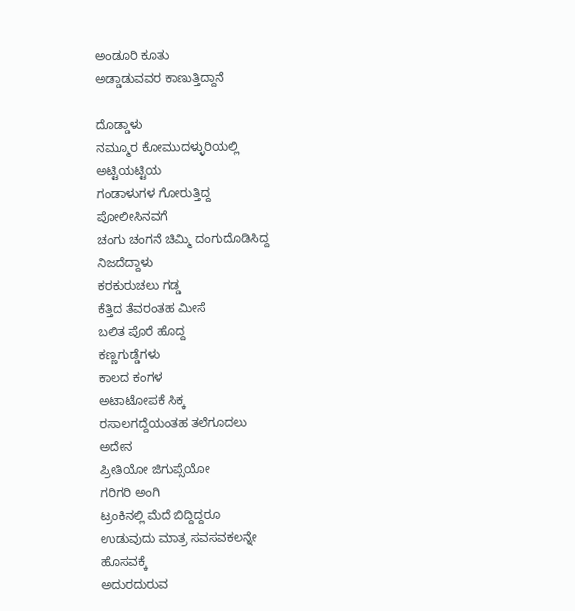ಅಂಡೂರಿ ಕೂತು
ಅಡ್ಡಾಡುವವರ ಕಾಣುತ್ತಿದ್ದಾನೆ

ದೊಡ್ಡಾಳು
ನಮ್ಮೂರ ಕೋಮುದಳ್ಳುರಿಯಲ್ಲಿ
ಅಟ್ಟಿಯಟ್ಟಿಯ
ಗಂಡಾಳುಗಳ ಗೋರುತ್ತಿದ್ದ
ಪೋಲೀಸಿನವಗೆ
ಚಂಗು ಚಂಗನೆ ಚಿಮ್ಮಿ ದಂಗುದೊಡಿಸಿದ್ದ
ನಿಜದೆದ್ದಾಳು
ಕರಕುರುಚಲು ಗಡ್ಡ
ಕೆತ್ತಿದ ತೆವರಂತಹ ಮೀಸೆ
ಬಲಿತ ಪೊರೆ ಹೊದ್ದ
ಕಣ್ಣಗುಡ್ಡೆಗಳು
ಕಾಲದ ಕಂಗಳ
ಅಟಾಟೋಪಕೆ ಸಿಕ್ಕ
ರಸಾಲಗದ್ದೆಯಂತಹ ತಲೆಗೂದಲು
ಅದೇನ
ಪ್ರೀತಿಯೋ ಜಿಗುಪ್ಸೆಯೋ
ಗರಿಗರಿ ಅಂಗಿ
ಟ್ರಂಕಿನಲ್ಲಿ ಮೆದೆ ಬಿದ್ದಿದ್ದರೂ
ಉಡುವುದು ಮಾತ್ರ ಸವಸವಕಲನ್ನೇ
ಹೊಸವಕ್ಕೆ
ಅದುರದುರುವ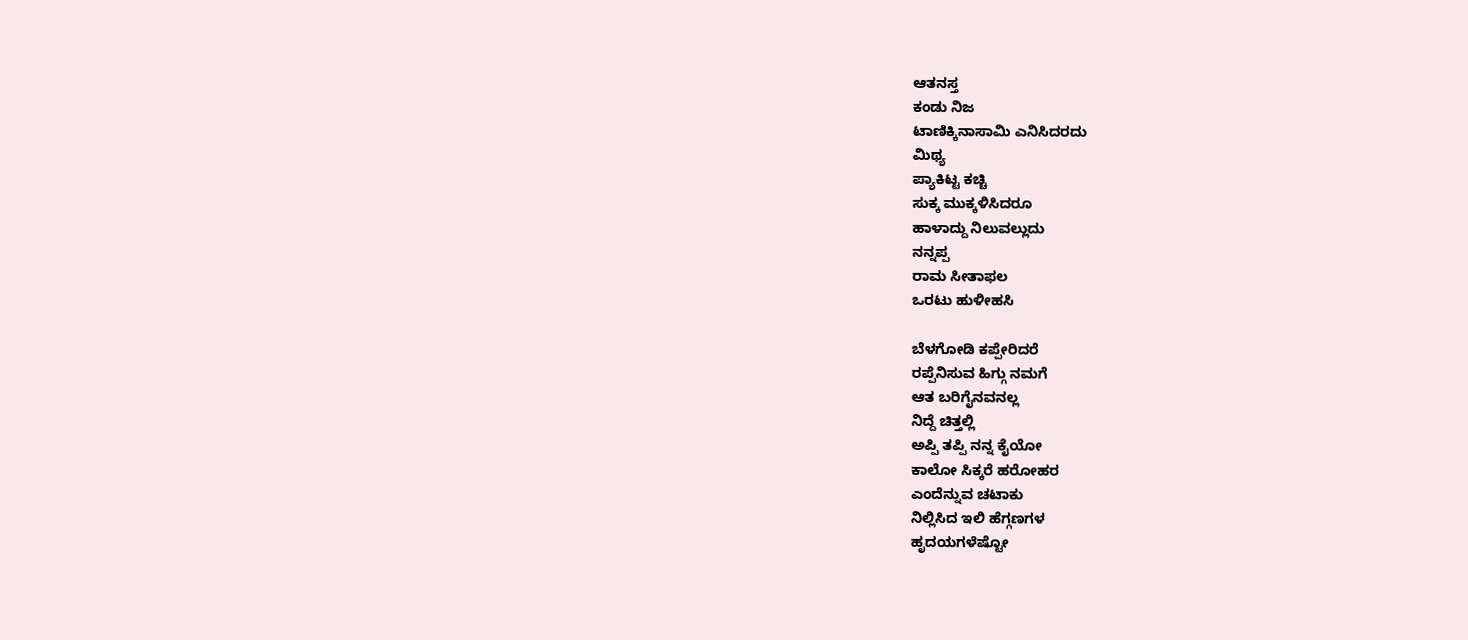ಆತನಸ್ತ
ಕಂಡು ನಿಜ
ಟಾಣಿಕ್ಕಿನಾಸಾಮಿ ಎನಿಸಿದರದು
ಮಿಥ್ಯ
ಪ್ಯಾಕಿಟ್ಟ ಕಚ್ಚಿ
ಸುಕ್ಕ ಮುಕ್ಕಳಿಸಿದರೂ
ಹಾಳಾದ್ದು ನಿಲುವಲ್ಲುದು
ನನ್ನಪ್ಪ
ರಾಮ ಸೀತಾಫಲ
ಒರಟು ಹುಳೀಹಸಿ

ಬೆಳಗೋಡಿ ಕಪ್ಪೇರಿದರೆ
ರಪ್ಪೆನಿಸುವ ಹಿಗ್ಗು ನಮಗೆ
ಆತ ಬರಿಗೈನವನಲ್ಲ
ನಿದ್ದೆ ಚಿತ್ತಲ್ಲಿ
ಅಪ್ಪಿ ತಪ್ಪಿ ನನ್ನ ಕೈಯೋ
ಕಾಲೋ ಸಿಕ್ಕರೆ ಹರೋಹರ
ಎಂದೆನ್ನುವ ಚಟಾಕು
ನಿಲ್ಲಿಸಿದ ಇಲಿ ಹೆಗ್ಗಣಗಳ
ಹೃದಯಗಳೆಷ್ಟೋ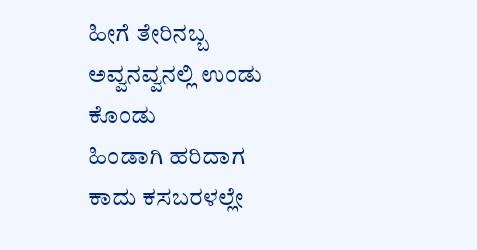ಹೀಗೆ ತೇರಿನಬ್ಬ
ಅವ್ವನವ್ವನಲ್ಲಿ ಉಂಡು ಕೊಂಡು
ಹಿಂಡಾಗಿ ಹರಿದಾಗ
ಕಾದು ಕಸಬರಳಲ್ಲೇ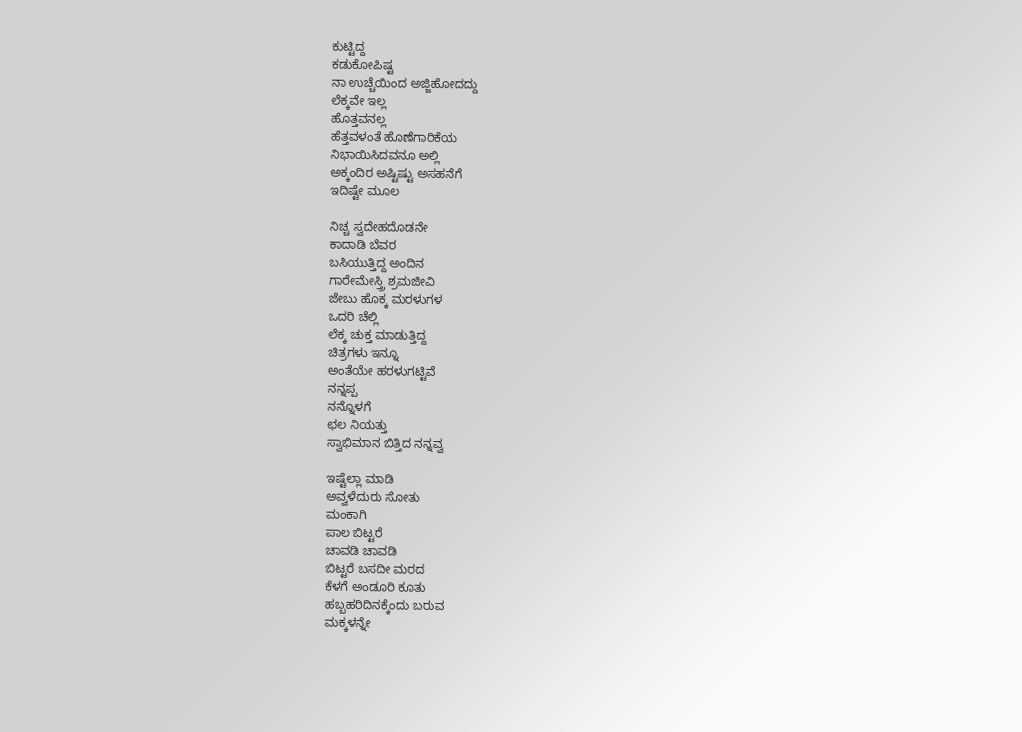ಕುಟ್ಟಿದ್ದ
ಕಡುಕೋಪಿಷ್ಟ
ನಾ ಉಚ್ಚೆಯಿಂದ ಅಜ್ಜಿಹೋದದ್ದು
ಲೆಕ್ಕವೇ ಇಲ್ಲ
ಹೊತ್ತವನಲ್ಲ
ಹೆತ್ತವಳಂತೆ ಹೊಣೆಗಾರಿಕೆಯ
ನಿಭಾಯಿಸಿದವನೂ ಅಲ್ಲಿ
ಅಕ್ಕಂದಿರ ಅಷ್ಟಿಷ್ಟು ಅಸಹನೆಗೆ
ಇದಿಷ್ಟೇ ಮೂಲ

ನಿಚ್ಚ ಸ್ವದೇಹದೊಡನೇ
ಕಾದಾಡಿ ಬೆವರ
ಬಸಿಯುತ್ತಿದ್ದ ಅಂದಿನ
ಗಾರೇಮೇಸ್ತ್ರಿ ಶ್ರಮಜೀವಿ
ಜೇಬು ಹೊಕ್ಕ ಮರಳುಗಳ
ಒದರಿ ಚೆಲ್ಲಿ
ಲೆಕ್ಕ ಚುಕ್ತ ಮಾಡುತ್ತಿದ್ದ
ಚಿತ್ರಗಳು ಇನ್ನೂ
ಅಂತೆಯೇ ಹರಳುಗಟ್ಟಿವೆ
ನನ್ನಪ್ಪ
ನನ್ನೊಳಗೆ
ಛಲ ನಿಯತ್ತು
ಸ್ವಾಭಿಮಾನ ಬಿತ್ತಿದ ನನ್ನವ್ವ

ಇಷ್ಟೆಲ್ಲಾ ಮಾಡಿ
ಅವ್ವಳೆದುರು ಸೋತು
ಮಂಕಾಗಿ
ಪಾಲ ಬಿಟ್ಟರೆ
ಚಾವಡಿ ಚಾವಡಿ
ಬಿಟ್ಟರೆ ಬಸದೀ ಮರದ
ಕೆಳಗೆ ಅಂಡೂರಿ ಕೂತು
ಹಬ್ಬಹರಿದಿನಕ್ಕೆಂದು ಬರುವ
ಮಕ್ಕಳನ್ನೇ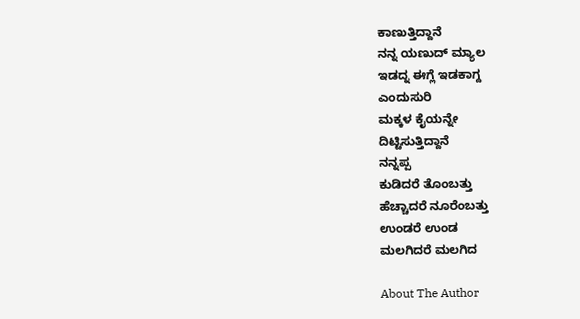ಕಾಣುತ್ತಿದ್ದಾನೆ
ನನ್ನ ಯಣುದ್ ಮ್ಯಾಲ
ಇಡದ್ನ ಈಗ್ಲೆ ಇಡಕಾಗ್ದ
ಎಂದುಸುರಿ
ಮಕ್ಕಳ ಕೈಯನ್ನೇ
ದಿಟ್ಟಿಸುತ್ತಿದ್ದಾನೆ
ನನ್ನಪ್ಪ
ಕುಡಿದರೆ ತೊಂಬತ್ತು
ಹೆಚ್ಚಾದರೆ ನೂರೆಂಬತ್ತು
ಉಂಡರೆ ಉಂಡ
ಮಲಗಿದರೆ ಮಲಗಿದ

About The Author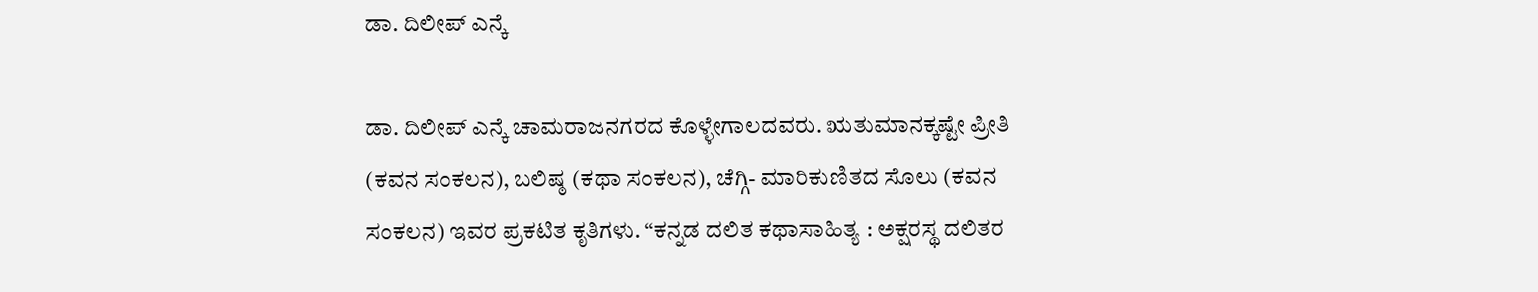ಡಾ. ದಿಲೀಪ್ ಎನ್ಕೆ

ಡಾ. ದಿಲೀಪ್ ಎನ್ಕೆ ಚಾಮರಾಜನಗರದ ಕೊಳ್ಳೇಗಾಲದವರು. ಋತುಮಾನಕ್ಕಷ್ಟೇ ಪ್ರೀತಿ (ಕವನ ಸಂಕಲನ), ಬಲಿಷ್ಠ (ಕಥಾ ಸಂಕಲನ), ಚೆಗ್ಗಿ- ಮಾರಿಕುಣಿತದ ಸೊಲು (ಕವನ ಸಂಕಲನ) ಇವರ ಪ್ರಕಟಿತ ಕೃತಿಗಳು. “ಕನ್ನಡ ದಲಿತ ಕಥಾಸಾಹಿತ್ಯ : ಅಕ್ಷರಸ್ಥ ದಲಿತರ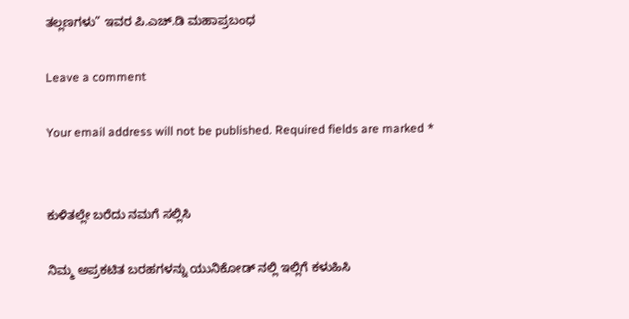ತಲ್ಲಣಗಳು” ಇವರ ಪಿ.ಎಚ್.ಡಿ ಮಹಾಪ್ರಬಂಧ

Leave a comment

Your email address will not be published. Required fields are marked *


ಕುಳಿತಲ್ಲೇ ಬರೆದು ನಮಗೆ ಸಲ್ಲಿಸಿ

ನಿಮ್ಮ ಅಪ್ರಕಟಿತ ಬರಹಗಳನ್ನು ಯುನಿಕೋಡ್ ನಲ್ಲಿ ಇಲ್ಲಿಗೆ ಕಳುಹಿಸಿ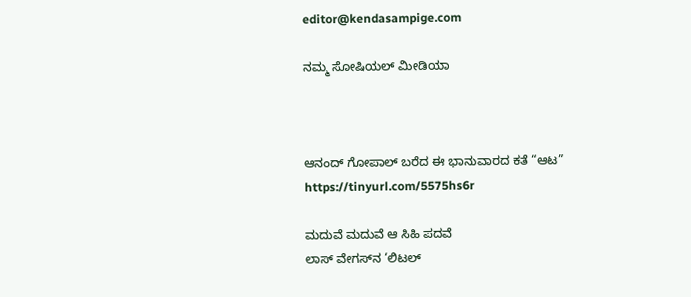editor@kendasampige.com

ನಮ್ಮ ಸೋಷಿಯಲ್‌ ಮೀಡಿಯಾ



ಆನಂದ್‌ ಗೋಪಾಲ್‌ ಬರೆದ ಈ ಭಾನುವಾರದ ಕತೆ “ಆಟ”
https://tinyurl.com/5575hs6r

ಮದುವೆ ಮದುವೆ ಆ ಸಿಹಿ ಪದವೆ
ಲಾಸ್‌ ವೇಗಸ್‌ನ ‘ಲಿಟಲ್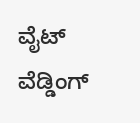ವೈಟ್ ವೆಡ್ಡಿಂಗ್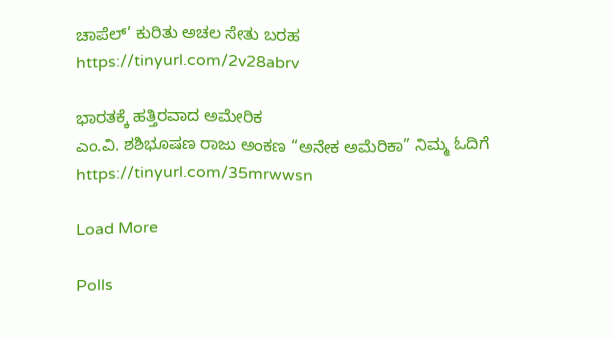ಚಾಪೆಲ್’ ಕುರಿತು ಅಚಲ ಸೇತು ಬರಹ
https://tinyurl.com/2v28abrv

ಭಾರತಕ್ಕೆ ಹತ್ತಿರವಾದ ಅಮೇರಿಕ
ಎಂ.ವಿ. ಶಶಿಭೂಷಣ ರಾಜು ಅಂಕಣ “ಅನೇಕ ಅಮೆರಿಕಾ” ನಿಮ್ಮ ಓದಿಗೆ
https://tinyurl.com/35mrwwsn

Load More

Polls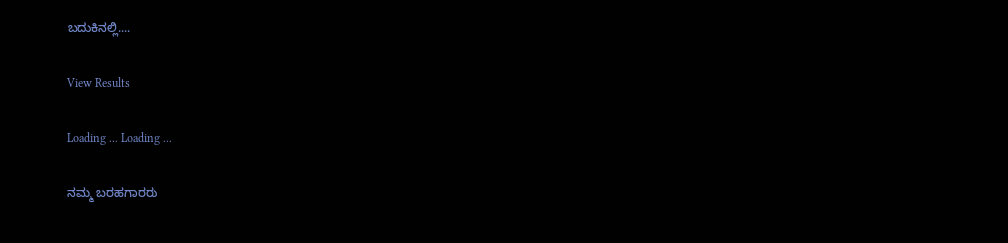ಬದುಕಿನಲ್ಲಿ....

View Results

Loading ... Loading ...

ನಮ್ಮ ಬರಹಗಾರರು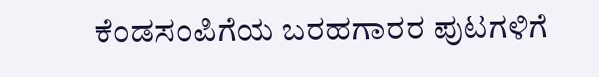ಕೆಂಡಸಂಪಿಗೆಯ ಬರಹಗಾರರ ಪುಟಗಳಿಗೆ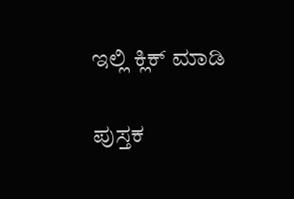ಇಲ್ಲಿ ಕ್ಲಿಕ್ ಮಾಡಿ

ಪುಸ್ತಕ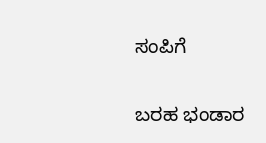ಸಂಪಿಗೆ

ಬರಹ ಭಂಡಾರ